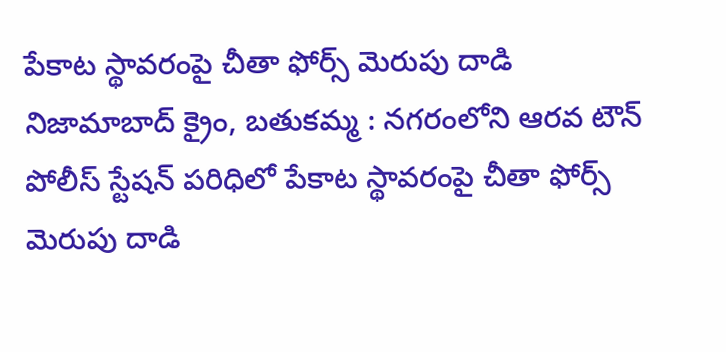పేకాట స్థావరంపై చీతా ఫోర్స్ మెరుపు దాడి
నిజామాబాద్ క్రైం, బతుకమ్మ : నగరంలోని ఆరవ టౌన్ పోలీస్ స్టేషన్ పరిధిలో పేకాట స్థావరంపై చీతా ఫోర్స్ మెరుపు దాడి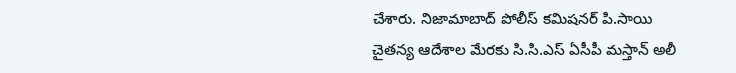చేశారు. నిజామాబాద్ పోలీస్ కమిషనర్ పి.సాయి చైతన్య ఆదేశాల మేరకు సి.సి.ఎస్ ఏసీపీ మస్తాన్ అలీ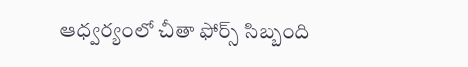ఆధ్వర్యంలో చీతా ఫోర్స్ సిబ్బంది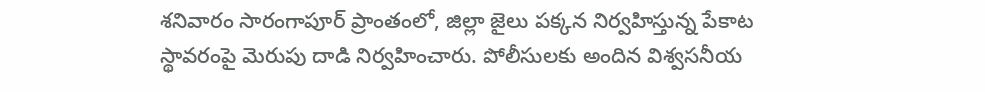శనివారం సారంగాపూర్ ప్రాంతంలో, జిల్లా జైలు పక్కన నిర్వహిస్తున్న పేకాట స్థావరంపై మెరుపు దాడి నిర్వహించారు. పోలీసులకు అందిన విశ్వసనీయ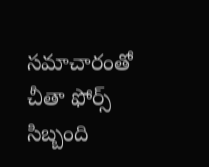సమాచారంతో చీతా ఫోర్స్ సిబ్బంది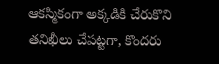ఆకస్మికంగా అక్కడికి చేరుకొని తనిఖీలు చేపట్టగా, కొందరు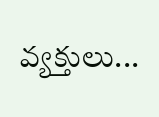వ్యక్తులు...